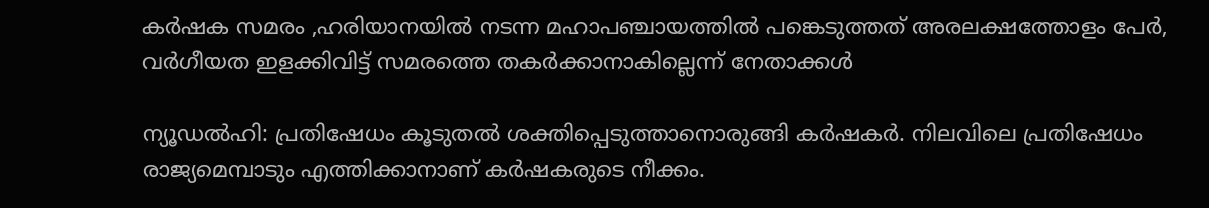കർഷക സമരം ,ഹരിയാനയിൽ നടന്ന മഹാപഞ്ചായത്തിൽ പങ്കെടുത്തത് അരലക്ഷത്തോളം പേർ, വർഗീയത ഇളക്കിവിട്ട് സമരത്തെ തകർക്കാനാകില്ലെന്ന് നേതാക്കൾ

ന്യൂഡല്‍ഹി: പ്രതിഷേധം കൂടുതല്‍ ശക്തിപ്പെടുത്താനൊരുങ്ങി കര്‍ഷകര്‍. നിലവിലെ പ്രതിഷേധം രാജ്യമെമ്പാടും എത്തിക്കാനാണ് കര്‍ഷകരുടെ നീക്കം.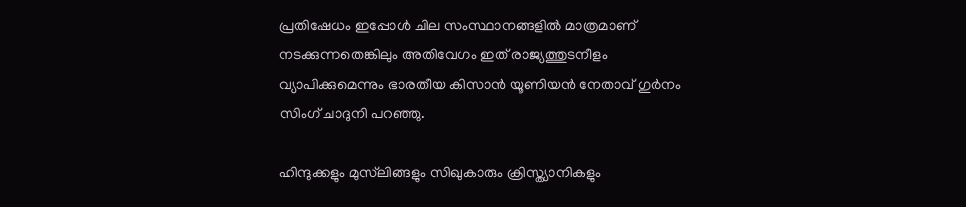പ്രതിഷേധം ഇപ്പോള്‍ ചില സംസ്ഥാനങ്ങളില്‍ മാത്രമാണ് നടക്കുന്നതെങ്കിലും അതിവേഗം ഇത് രാജ്യത്തുടനീളം വ്യാപിക്കുമെന്നും ഭാരതീയ കിസാന്‍ യൂണിയന്‍ നേതാവ് ഗുര്‍നം സിംഗ് ചാദുനി പറഞ്ഞു.

ഹിന്ദുക്കളും മുസ്‌ലിങ്ങളും സിഖുകാരും ക്രിസ്ത്യാനികളും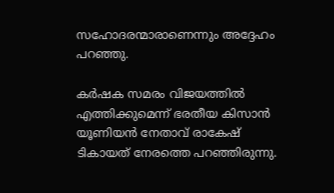സഹോദരന്മാരാണെന്നും അദ്ദേഹം പറഞ്ഞു.

കര്‍ഷക സമരം വിജയത്തില്‍ എത്തിക്കുമെന്ന് ഭരതീയ കിസാന്‍ യൂണിയന്‍ നേതാവ് രാകേഷ് ടികായത് നേരത്തെ പറഞ്ഞിരുന്നു.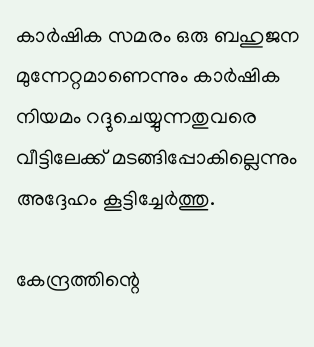കാര്‍ഷിക സമരം ഒരു ബഹുജന മുന്നേറ്റമാണെന്നും കാര്‍ഷിക നിയമം റദ്ദുചെയ്യുന്നതുവരെ വീട്ടിലേക്ക് മടങ്ങിപ്പോകില്ലെന്നും അദ്ദേഹം കൂട്ടിച്ചേര്‍ത്തു.

കേന്ദ്രത്തിന്റെ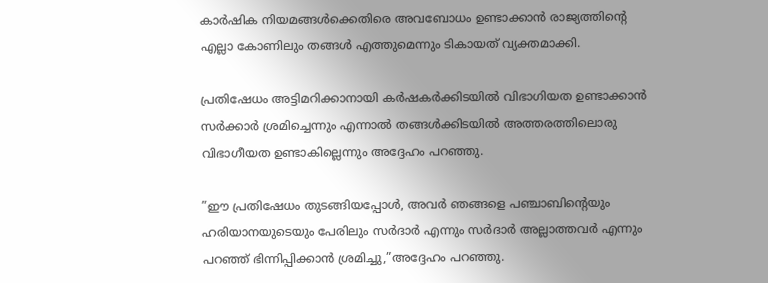കാര്‍ഷിക നിയമങ്ങള്‍ക്കെതിരെ അവബോധം ഉണ്ടാക്കാന്‍ രാജ്യത്തിന്റെ എല്ലാ കോണിലും തങ്ങള്‍ എത്തുമെന്നും ടികായത് വ്യക്തമാക്കി.

പ്രതിഷേധം അട്ടിമറിക്കാനായി കര്‍ഷകര്‍ക്കിടയില്‍ വിഭാഗിയത ഉണ്ടാക്കാന്‍ സര്‍ക്കാര്‍ ശ്രമിച്ചെന്നും എന്നാല്‍ തങ്ങള്‍ക്കിടയില്‍ അത്തരത്തിലൊരു വിഭാഗീയത ഉണ്ടാകില്ലെന്നും അദ്ദേഹം പറഞ്ഞു.

”ഈ പ്രതിഷേധം തുടങ്ങിയപ്പോള്‍, അവര്‍ ഞങ്ങളെ പഞ്ചാബിന്റെയും ഹരിയാനയുടെയും പേരിലും സര്‍ദാര്‍ എന്നും സര്‍ദാര്‍ അല്ലാത്തവര്‍ എന്നും പറഞ്ഞ് ഭിന്നിപ്പിക്കാന്‍ ശ്രമിച്ചു,”അദ്ദേഹം പറഞ്ഞു.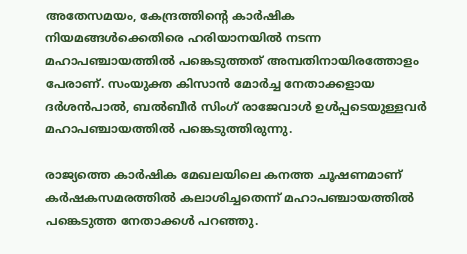അതേസമയം, കേന്ദ്രത്തിന്റെ കാര്‍ഷിക നിയമങ്ങള്‍ക്കെതിരെ ഹരിയാനയില്‍ നടന്ന മഹാപഞ്ചായത്തില്‍ പങ്കെടുത്തത് അമ്പതിനായിരത്തോളം പേരാണ്. സംയുക്ത കിസാന്‍ മോര്‍ച്ച നേതാക്കളായ ദര്‍ശന്‍പാല്‍, ബല്‍ബീര്‍ സിംഗ് രാജേവാള്‍ ഉള്‍പ്പടെയുള്ളവര്‍ മഹാപഞ്ചായത്തില്‍ പങ്കെടുത്തിരുന്നു.

രാജ്യത്തെ കാര്‍ഷിക മേഖലയിലെ കനത്ത ചൂഷണമാണ് കര്‍ഷകസമരത്തില്‍ കലാശിച്ചതെന്ന് മഹാപഞ്ചായത്തില്‍ പങ്കെടുത്ത നേതാക്കള്‍ പറഞ്ഞു.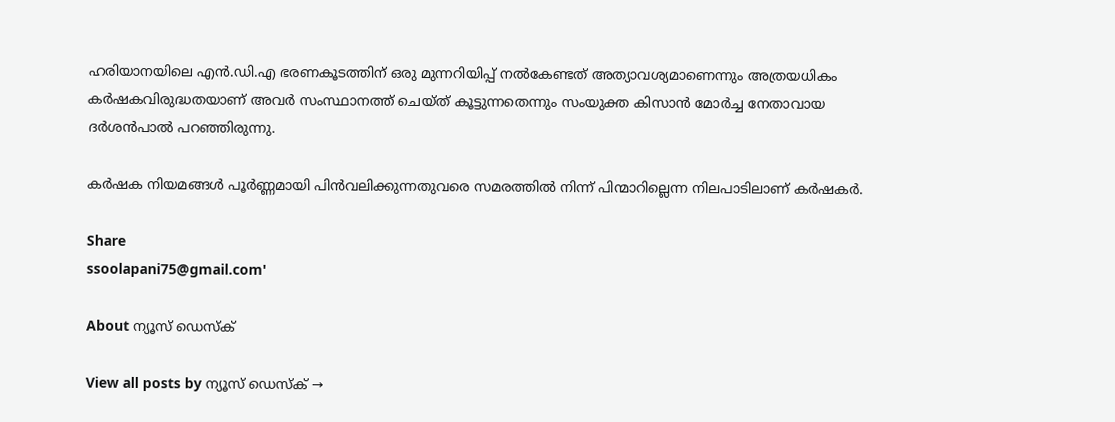ഹരിയാനയിലെ എന്‍.ഡി.എ ഭരണകൂടത്തിന് ഒരു മുന്നറിയിപ്പ് നല്‍കേണ്ടത് അത്യാവശ്യമാണെന്നും അത്രയധികം കര്‍ഷകവിരുദ്ധതയാണ് അവര്‍ സംസ്ഥാനത്ത് ചെയ്ത് കൂട്ടുന്നതെന്നും സംയുക്ത കിസാന്‍ മോര്‍ച്ച നേതാവായ ദര്‍ശന്‍പാല്‍ പറഞ്ഞിരുന്നു.

കര്‍ഷക നിയമങ്ങള്‍ പൂര്‍ണ്ണമായി പിന്‍വലിക്കുന്നതുവരെ സമരത്തില്‍ നിന്ന് പിന്മാറില്ലെന്ന നിലപാടിലാണ് കര്‍ഷകര്‍.

Share
ssoolapani75@gmail.com'

About ന്യൂസ് ഡെസ്ക്

View all posts by ന്യൂസ് ഡെസ്ക് →